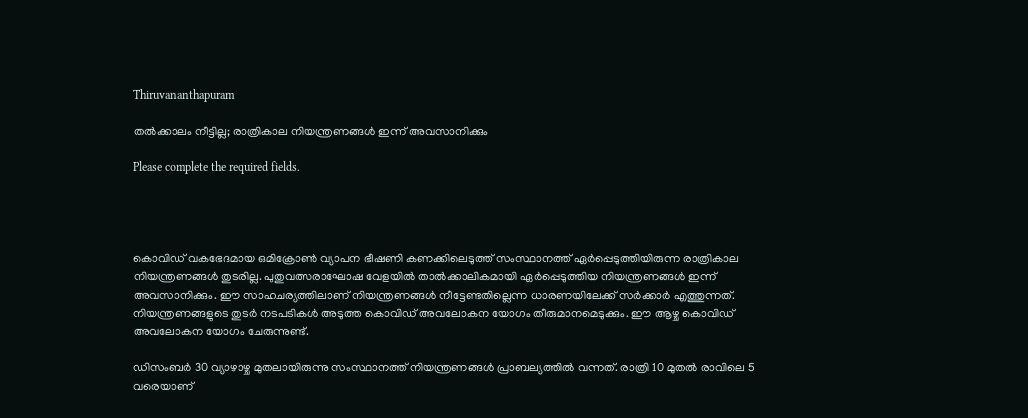Thiruvananthapuram

തല്‍ക്കാലം നീട്ടില്ല; രാത്രികാല നിയന്ത്രണങ്ങള്‍ ഇന്ന് അവസാനിക്കും

Please complete the required fields.




കൊവിഡ് വകഭേദമായ ഒമിക്രോണ്‍ വ്യാപന ഭീഷണി കണക്കിലെടുത്ത് സംസ്ഥാനത്ത് ഏര്‍പ്പെടുത്തിയിരുന്ന രാത്രികാല നിയന്ത്രണങ്ങള്‍ തുടരില്ല. പുതുവത്സരാഘോഷ വേളയില്‍ താല്‍ക്കാലികമായി ഏര്‍പ്പെടുത്തിയ നിയന്ത്രണങ്ങള്‍ ഇന്ന് അവസാനിക്കും. ഈ സാഹചര്യത്തിലാണ് നിയന്ത്രണങ്ങള്‍ നീട്ടേണ്ടതില്ലെന്ന ധാരണയിലേക്ക് സര്‍ക്കാര്‍ എത്തുന്നത്. നിയന്ത്രണങ്ങളുടെ തുടര്‍ നടപടികള്‍ അടുത്ത കൊവിഡ് അവലോകന യോഗം തീരുമാനമെടുക്കും. ഈ ആഴ്ച കൊവിഡ് അവലോകന യോഗം ചേരുന്നുണ്ട്.

ഡിസംബര്‍ 30 വ്യാഴാഴ്ച മുതലായിരുന്നു സംസ്ഥാനത്ത് നിയന്ത്രണങ്ങള്‍ പ്രാബല്യത്തില്‍ വന്നത്. രാത്രി 10 മുതല്‍ രാവിലെ 5 വരെയാണ്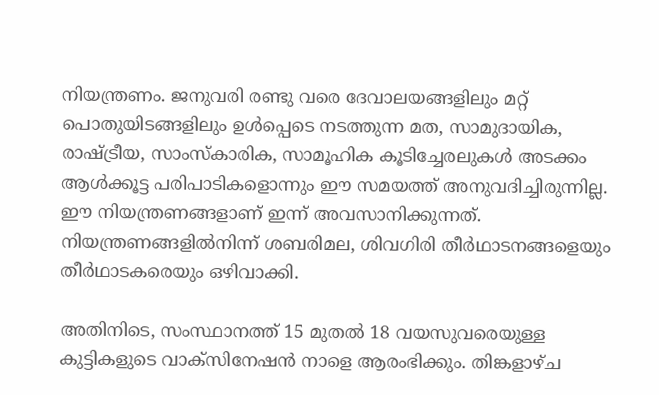നിയന്ത്രണം. ജനുവരി രണ്ടു വരെ ദേവാലയങ്ങളിലും മറ്റ് പൊതുയിടങ്ങളിലും ഉള്‍പ്പെടെ നടത്തുന്ന മത, സാമുദായിക, രാഷ്ട്രീയ, സാംസ്‌കാരിക, സാമൂഹിക കൂടിച്ചേരലുകള്‍ അടക്കം ആള്‍ക്കൂട്ട പരിപാടികളൊന്നും ഈ സമയത്ത് അനുവദിച്ചിരുന്നില്ല. ഈ നിയന്ത്രണങ്ങളാണ് ഇന്ന് അവസാനിക്കുന്നത്. നിയന്ത്രണങ്ങളില്‍നിന്ന് ശബരിമല, ശിവഗിരി തീര്‍ഥാടനങ്ങളെയും തീര്‍ഥാടകരെയും ഒഴിവാക്കി.

അതിനിടെ, സംസ്ഥാനത്ത് 15 മുതല്‍ 18 വയസുവരെയുള്ള കുട്ടികളുടെ വാക്‌സിനേഷന്‍ നാളെ ആരംഭിക്കും. തിങ്കളാഴ്ച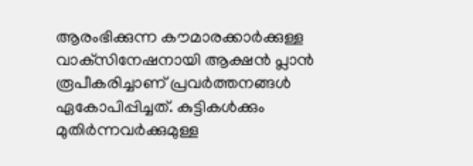ആരംഭിക്കുന്ന കൗമാരക്കാര്‍ക്കുള്ള വാക്‌സിനേഷനായി ആക്ഷന്‍ പ്ലാന്‍ രൂപീകരിച്ചാണ് പ്രവര്‍ത്തനങ്ങള്‍ ഏകോപിപ്പിച്ചത്. കുട്ടികള്‍ക്കും മുതിര്‍ന്നവര്‍ക്കുമുള്ള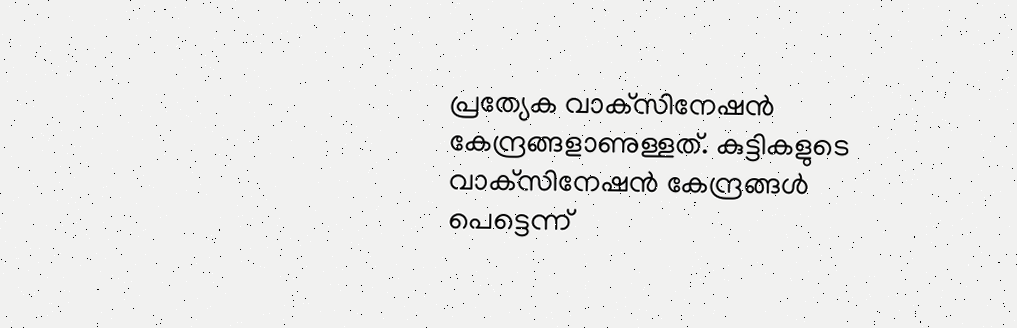പ്രത്യേക വാക്‌സിനേഷന്‍ കേന്ദ്രങ്ങളാണുള്ളത്. കുട്ടികളുടെ വാക്‌സിനേഷന്‍ കേന്ദ്രങ്ങള്‍ പെട്ടെന്ന്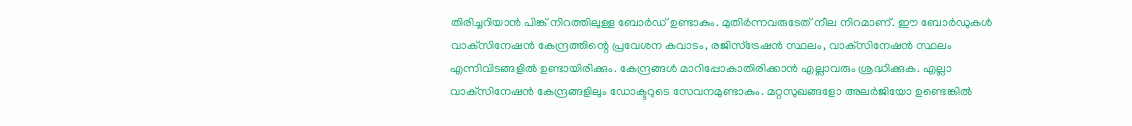തിരിച്ചറിയാന്‍ പിങ്ക് നിറത്തിലുള്ള ബോര്‍ഡ് ഉണ്ടാകും. മുതിര്‍ന്നവരുടേത് നീല നിറമാണ്. ഈ ബോര്‍ഡുകള്‍ വാക്‌സിനേഷന്‍ കേന്ദ്രത്തിന്റെ പ്രവേശന കവാടം, രജിസ്‌ട്രേഷന്‍ സ്ഥലം, വാക്‌സിനേഷന്‍ സ്ഥലം എന്നിവിടങ്ങളില്‍ ഉണ്ടായിരിക്കും. കേന്ദ്രങ്ങള്‍ മാറിപ്പോകാതിരിക്കാന്‍ എല്ലാവരും ശ്രദ്ധിക്കുക. എല്ലാ വാക്‌സിനേഷന്‍ കേന്ദ്രങ്ങളിലും ഡോക്ടറുടെ സേവനമുണ്ടാകും. മറ്റസുഖങ്ങളോ അലര്‍ജിയോ ഉണ്ടെങ്കില്‍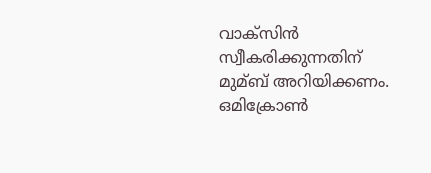വാക്‌സിന്‍ സ്വീകരിക്കുന്നതിന് മുമ്ബ് അറിയിക്കണം. ഒമിക്രോണ്‍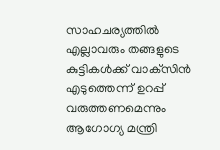സാഹചര്യത്തില്‍ എല്ലാവരും തങ്ങളുടെ കുട്ടികള്‍ക്ക് വാക്‌സിന്‍ എടുത്തെന്ന് ഉറപ്പ് വരുത്തണമെന്നും ആഗോഗ്യ മന്ത്രി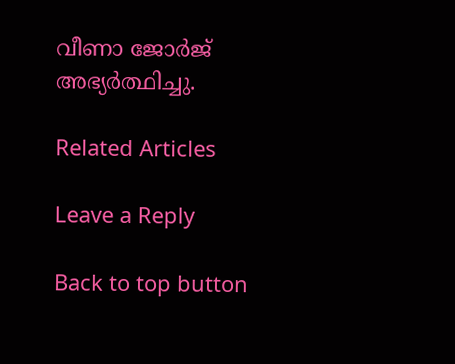വീണാ ജോര്‍ജ് അഭ്യര്‍ത്ഥിച്ചു.

Related Articles

Leave a Reply

Back to top button